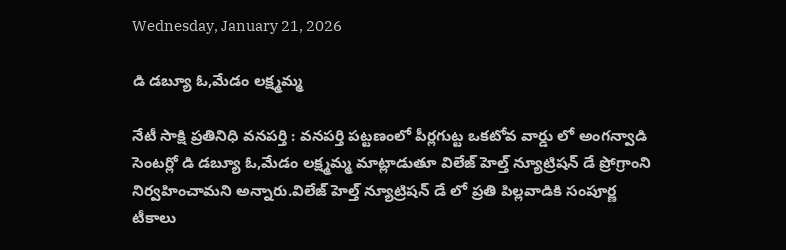Wednesday, January 21, 2026

డి డబ్యూ ఓ,మేడం లక్ష్మమ్మ

నేటీ సాక్షి ప్రతినిధి వనపర్తి : వనపర్తి పట్టణంలో పీర్లగుట్ట ఒకటోవ వార్డు లో అంగన్వాడి సెంటర్లో డి డబ్యూ ఓ,మేడం లక్ష్మమ్మ మాట్లాడుతూ విలేజ్ హెల్త్ న్యూట్రిషన్ డే ప్రోగ్రాంని నిర్వహించామని అన్నారు.విలేజ్ హెల్త్ న్యూట్రిషన్ డే లో ప్రతి పిల్లవాడికి సంపూర్ణ టీకాలు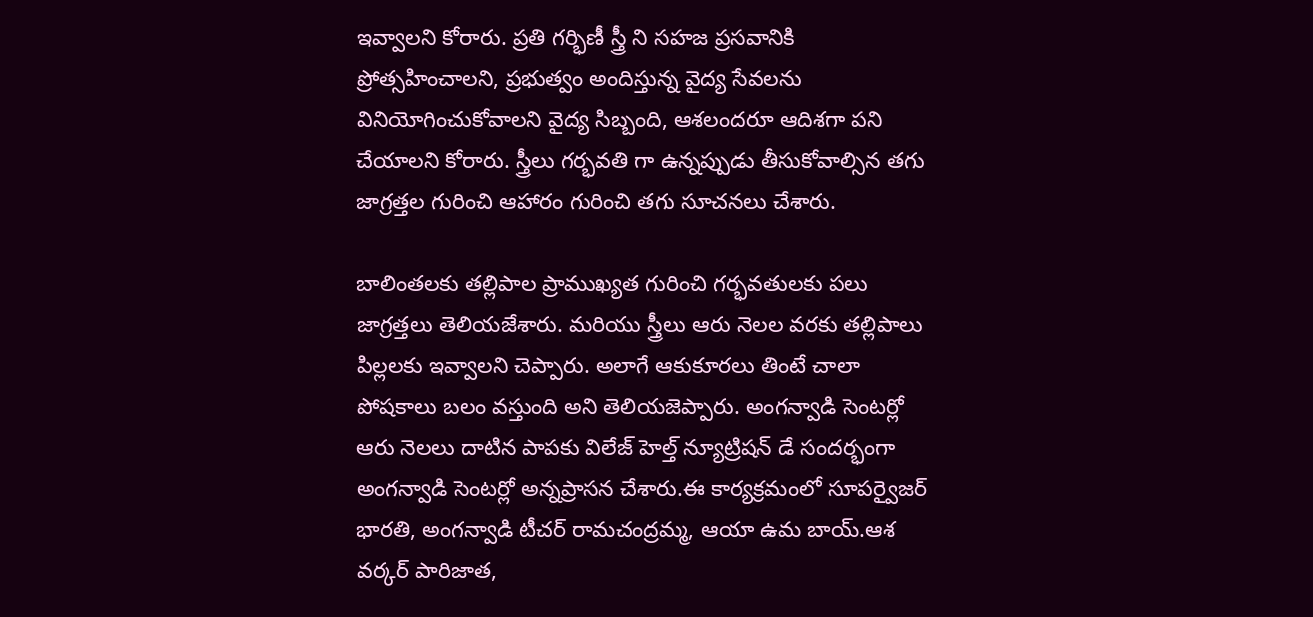ఇవ్వాలని కోరారు. ప్రతి గర్భిణీ స్త్రీ ని సహజ ప్రసవానికి ప్రోత్సహించాలని, ప్రభుత్వం అందిస్తున్న వైద్య సేవలను వినియోగించుకోవాలని వైద్య సిబ్బంది, ఆశలందరూ ఆదిశగా పని చేయాలని కోరారు. స్త్రీలు గర్భవతి గా ఉన్నప్పుడు తీసుకోవాల్సిన తగు జాగ్రత్తల గురించి ఆహారం గురించి తగు సూచనలు చేశారు.

బాలింతలకు తల్లిపాల ప్రాముఖ్యత గురించి గర్భవతులకు పలు జాగ్రత్తలు తెలియజేశారు. మరియు స్త్రీలు ఆరు నెలల వరకు తల్లిపాలు పిల్లలకు ఇవ్వాలని చెప్పారు. అలాగే ఆకుకూరలు తింటే చాలా పోషకాలు బలం వస్తుంది అని తెలియజెప్పారు. అంగన్వాడి సెంటర్లో ఆరు నెలలు దాటిన పాపకు విలేజ్ హెల్త్ న్యూట్రిషన్ డే సందర్భంగా అంగన్వాడి సెంటర్లో అన్నప్రాసన చేశారు.ఈ కార్యక్రమంలో సూపర్వైజర్ భారతి, అంగన్వాడి టీచర్ రామచంద్రమ్మ, ఆయా ఉమ బాయ్.ఆశ వర్కర్ పారిజాత,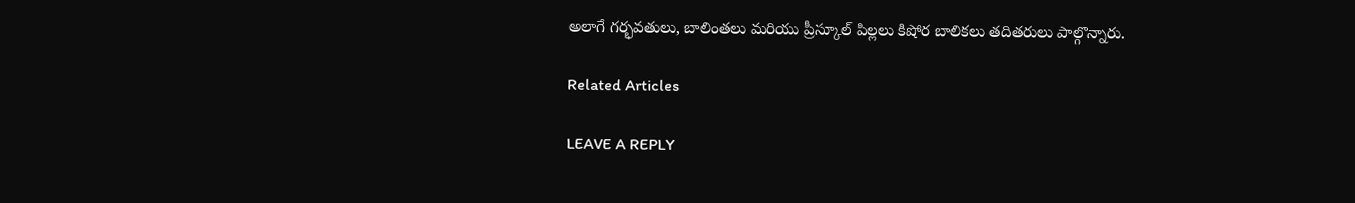అలాగే గర్భవతులు, బాలింతలు మరియు ప్రీస్కూల్ పిల్లలు కిషోర బాలికలు తదితరులు పాల్గొన్నారు.

Related Articles

LEAVE A REPLY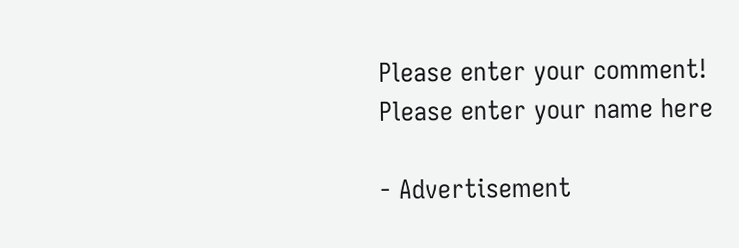Please enter your comment!
Please enter your name here

- Advertisement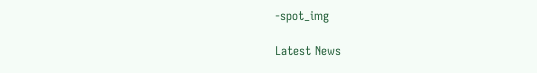-spot_img

Latest News